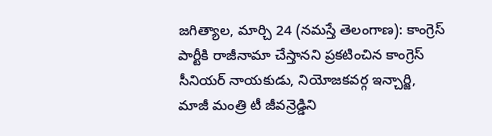జగిత్యాల, మార్చి 24 (నమస్తే తెలంగాణ): కాంగ్రెస్ పార్టీకి రాజీనామా చేస్తానని ప్రకటించిన కాంగ్రెస్ సీనియర్ నాయకుడు, నియోజకవర్గ ఇన్చార్జి, మాజీ మంత్రి టీ జీవన్రెడ్డిని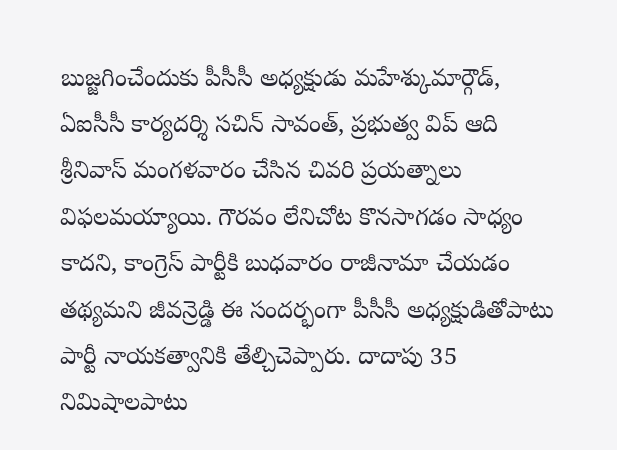బుజ్జగించేందుకు పీసీసీ అధ్యక్షుడు మహేశ్కుమార్గౌడ్, ఏఐసీసీ కార్యదర్శి సచిన్ సావంత్, ప్రభుత్వ విప్ ఆది శ్రీనివాస్ మంగళవారం చేసిన చివరి ప్రయత్నాలు విఫలమయ్యాయి. గౌరవం లేనిచోట కొనసాగడం సాధ్యం కాదని, కాంగ్రెస్ పార్టీకి బుధవారం రాజీనామా చేయడం తథ్యమని జీవన్రెడ్డి ఈ సందర్భంగా పీసీసీ అధ్యక్షుడితోపాటు పార్టీ నాయకత్వానికి తేల్చిచెప్పారు. దాదాపు 35 నిమిషాలపాటు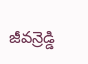జీవన్రెడ్డి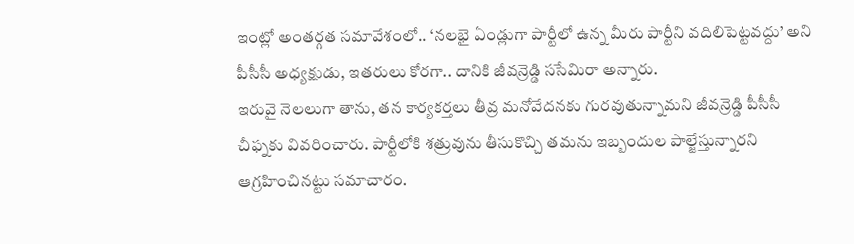ఇంట్లో అంతర్గత సమావేశంలో.. ‘నలభై ఏండ్లుగా పార్టీలో ఉన్న మీరు పార్టీని వదిలిపెట్టవద్దు’ అని పీసీసీ అధ్యక్షుడు, ఇతరులు కోరగా.. దానికి జీవన్రెడ్డి ససేమిరా అన్నారు.
ఇరువై నెలలుగా తాను, తన కార్యకర్తలు తీవ్ర మనోవేదనకు గురవుతున్నామని జీవన్రెడ్డి పీసీసీ చీఫ్నకు వివరించారు. పార్టీలోకి శత్రువును తీసుకొచ్చి తమను ఇబ్బందుల పాల్జేస్తున్నారని ఆగ్రహించినట్టు సమాచారం.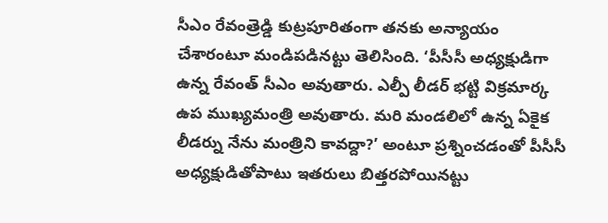సీఎం రేవంత్రెడ్డి కుట్రపూరితంగా తనకు అన్యాయం చేశారంటూ మండిపడినట్టు తెలిసింది. ‘పీసీసీ అధ్యక్షుడిగా ఉన్న రేవంత్ సీఎం అవుతారు. ఎల్పీ లీడర్ భట్టి విక్రమార్క ఉప ముఖ్యమంత్రి అవుతారు. మరి మండలిలో ఉన్న ఏకైక లీడర్ను నేను మంత్రిని కావద్దా?’ అంటూ ప్రశ్నించడంతో పీసీసీ అధ్యక్షుడితోపాటు ఇతరులు బిత్తరపోయినట్టు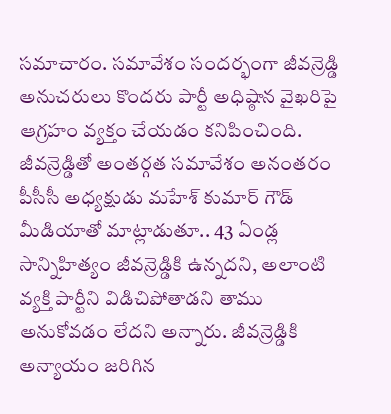సమాచారం. సమావేశం సందర్భంగా జీవన్రెడ్డి అనుచరులు కొందరు పార్టీ అధిష్ఠాన వైఖరిపై ఆగ్రహం వ్యక్తం చేయడం కనిపించింది.
జీవన్రెడ్డితో అంతర్గత సమావేశం అనంతరం పీసీసీ అధ్యక్షుడు మహేశ్ కుమార్ గౌడ్ మీడియాతో మాట్లాడుతూ.. 43 ఏండ్ల సాన్నిహిత్యం జీవన్రెడ్డికి ఉన్నదని, అలాంటి వ్యక్తి పార్టీని విడిచిపోతాడని తాము అనుకోవడం లేదని అన్నారు. జీవన్రెడ్డికి అన్యాయం జరిగిన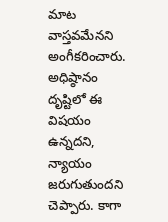మాట వాస్తవమేనని అంగీకరించారు. అధిష్ఠానం దృష్టిలో ఈ విషయం ఉన్నదని, న్యాయం జరుగుతుందని చెప్పారు. కాగా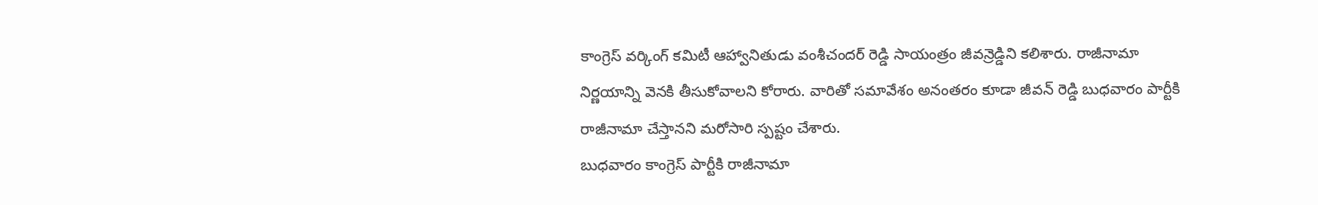కాంగ్రెస్ వర్కింగ్ కమిటీ ఆహ్వానితుడు వంశీచందర్ రెడ్డి సాయంత్రం జీవన్రెడ్డిని కలిశారు. రాజీనామా నిర్ణయాన్ని వెనకి తీసుకోవాలని కోరారు. వారితో సమావేశం అనంతరం కూడా జీవన్ రెడ్డి బుధవారం పార్టీకి రాజీనామా చేస్తానని మరోసారి స్పష్టం చేశారు.
బుధవారం కాంగ్రెస్ పార్టీకి రాజీనామా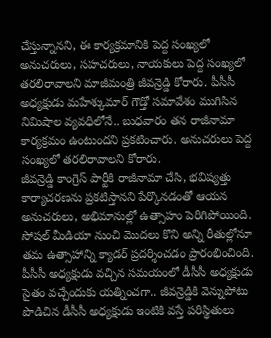చేస్తున్నానని, ఈ కార్యక్రమానికి పెద్ద సంఖ్యలో అనుచరులు, సహచరులు, నాయకులు పెద్ద సంఖ్యలో తరలిరావాలని మాజీమంత్రి జీవన్రెడ్డి కోరారు. పీసీసీ అధ్యక్షుడు మహేశ్కుమార్ గౌడ్తో సమావేశం ముగిసిన నిమిషాల వ్యవధిలోనే.. బుధవారం తన రాజీనామా కార్యక్రమం ఉంటుందని ప్రకటించారు. అనుచరులు పెద్ద సంఖ్యలో తరలిరావాలని కోరారు.
జీవన్రెడ్డి కాంగ్రెస్ పార్టీకి రాజీనామా చేసి, భవిష్యత్తు కార్యాచరణను ప్రకటిస్తానని పేర్కొనడంతో ఆయన అనుచరులు, అభిమానుల్లో ఉత్సాహం పెరిగిపోయింది. సోషల్ మీడియా నుంచి మొదలు కొని అన్ని రీతుల్లోనూ తమ ఉత్సాహాన్ని క్యాడర్ ప్రదర్శించడం ప్రారంభించింది. పీసీసీ అధ్యక్షుడు వచ్చిన సమయంలో డీసీసీ అధ్యక్షుడు సైతం వచ్చేందుకు యత్నించగా.. జీవన్రెడ్డికి వెన్నుపోటు పొడిచిన డీసీసీ అధ్యక్షుడు ఇంటికి వస్తే పరిస్థితులు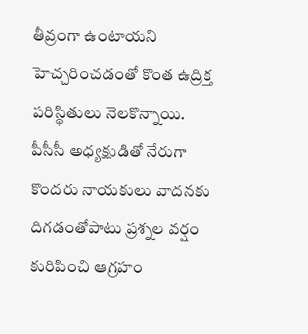తీవ్రంగా ఉంటాయని హెచ్చరించడంతో కొంత ఉద్రిక్త పరిస్థితులు నెలకొన్నాయి. పీసీసీ అధ్యక్షుడితో నేరుగా కొందరు నాయకులు వాదనకు దిగడంతోపాటు ప్రశ్నల వర్షం కురిపించి ఆగ్రహం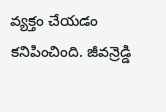వ్యక్తం చేయడం కనిపించింది. జీవన్రెడ్డి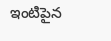ఇంటిపైన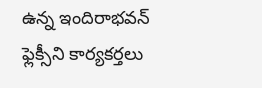ఉన్న ఇందిరాభవన్ ఫ్లెక్సీని కార్యకర్తలు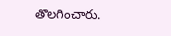తొలగించారు.